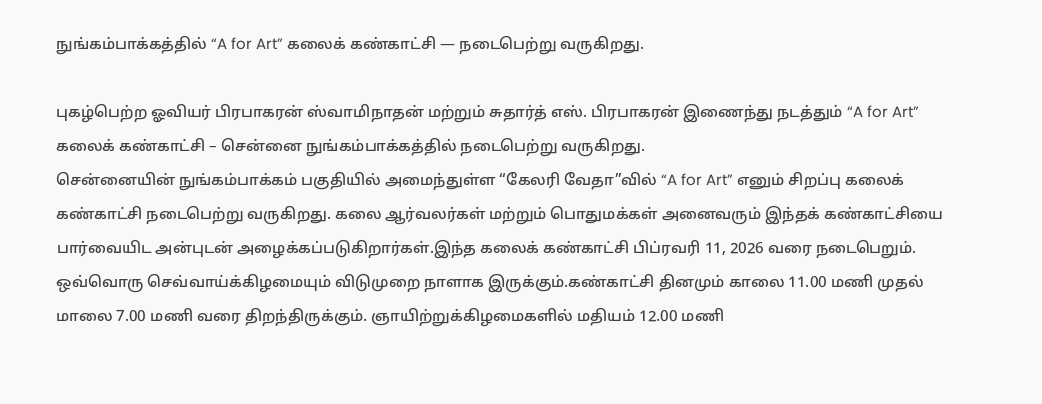நுங்கம்பாக்கத்தில் “A for Art” கலைக் கண்காட்சி — நடைபெற்று வருகிறது.

புகழ்பெற்ற ஓவியர் பிரபாகரன் ஸ்வாமிநாதன் மற்றும் சுதார்த் எஸ். பிரபாகரன் இணைந்து நடத்தும் “A for Art” கலைக் கண்காட்சி – சென்னை நுங்கம்பாக்கத்தில் நடைபெற்று வருகிறது.
சென்னையின் நுங்கம்பாக்கம் பகுதியில் அமைந்துள்ள “கேலரி வேதா”வில் “A for Art” எனும் சிறப்பு கலைக் கண்காட்சி நடைபெற்று வருகிறது. கலை ஆர்வலர்கள் மற்றும் பொதுமக்கள் அனைவரும் இந்தக் கண்காட்சியை பார்வையிட அன்புடன் அழைக்கப்படுகிறார்கள்.இந்த கலைக் கண்காட்சி பிப்ரவரி 11, 2026 வரை நடைபெறும். ஒவ்வொரு செவ்வாய்க்கிழமையும் விடுமுறை நாளாக இருக்கும்.கண்காட்சி தினமும் காலை 11.00 மணி முதல் மாலை 7.00 மணி வரை திறந்திருக்கும். ஞாயிற்றுக்கிழமைகளில் மதியம் 12.00 மணி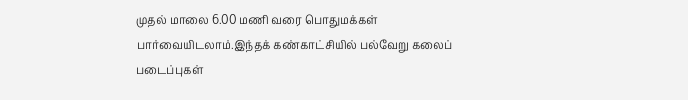முதல் மாலை 6.00 மணி வரை பொதுமக்கள் பார்வையிடலாம்.இந்தக் கண்காட்சியில் பல்வேறு கலைப் படைப்புகள்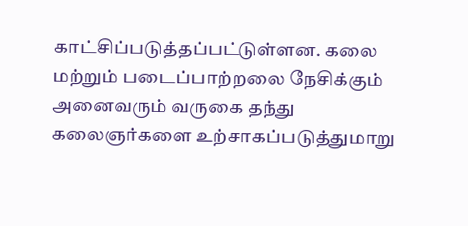காட்சிப்படுத்தப்பட்டுள்ளன. கலை மற்றும் படைப்பாற்றலை நேசிக்கும் அனைவரும் வருகை தந்து கலைஞர்களை உற்சாகப்படுத்துமாறு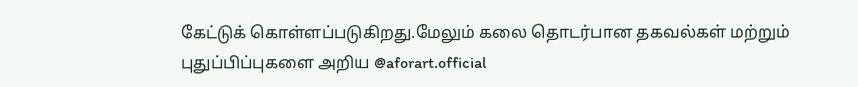கேட்டுக் கொள்ளப்படுகிறது.மேலும் கலை தொடர்பான தகவல்கள் மற்றும் புதுப்பிப்புகளை அறிய @aforart.official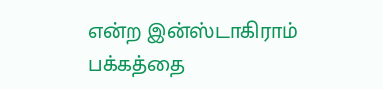என்ற இன்ஸ்டாகிராம் பக்கத்தை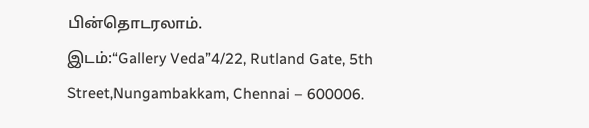பின்தொடரலாம்.
இடம்:“Gallery Veda”4/22, Rutland Gate, 5th Street,Nungambakkam, Chennai – 600006.